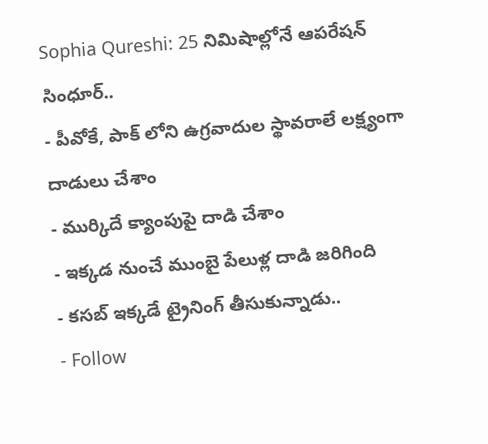Sophia Qureshi: 25 నిమిషాల్లోనే ఆపరేషన్ సింధూర్..
- పీవోకే, పాక్ లోని ఉగ్రవాదుల స్థావరాలే లక్ష్యంగా దాడులు చేశాం
- ముర్కిదే క్యాంపుపై దాడి చేశాం
- ఇక్కడ నుంచే ముంబై పేలుళ్ల దాడి జరిగింది
- కసబ్ ఇక్కడే ట్రైనింగ్ తీసుకున్నాడు..
- Follow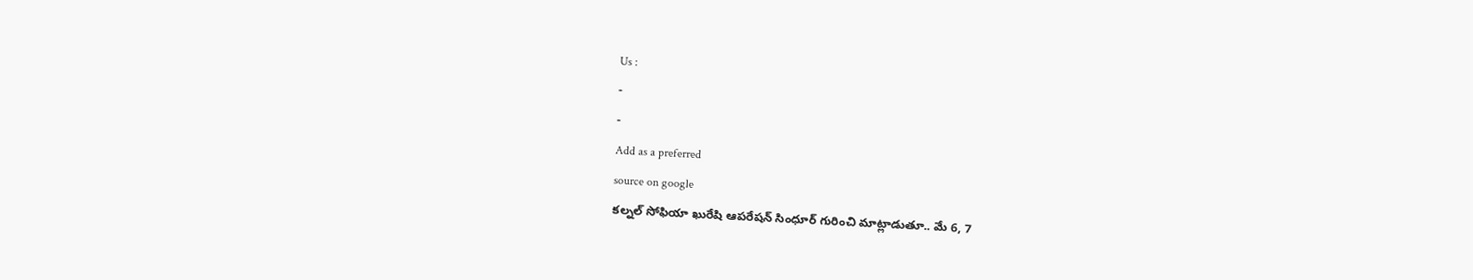Us :
-
-
Add as a preferred
source on google
కల్నల్ సోఫియా ఖురేషి ఆపరేషన్ సింధూర్ గురించి మాట్లాడుతూ.. మే 6, 7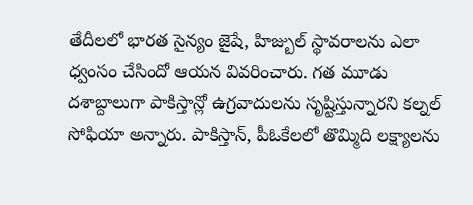తేదీలలో భారత సైన్యం జైషే, హిజ్బుల్ స్థావరాలను ఎలా ధ్వంసం చేసిందో ఆయన వివరించారు. గత మూడు దశాబ్దాలుగా పాకిస్తాన్లో ఉగ్రవాదులను సృష్టిస్తున్నారని కల్నల్ సోఫియా అన్నారు. పాకిస్తాన్, పీఓకేలలో తొమ్మిది లక్ష్యాలను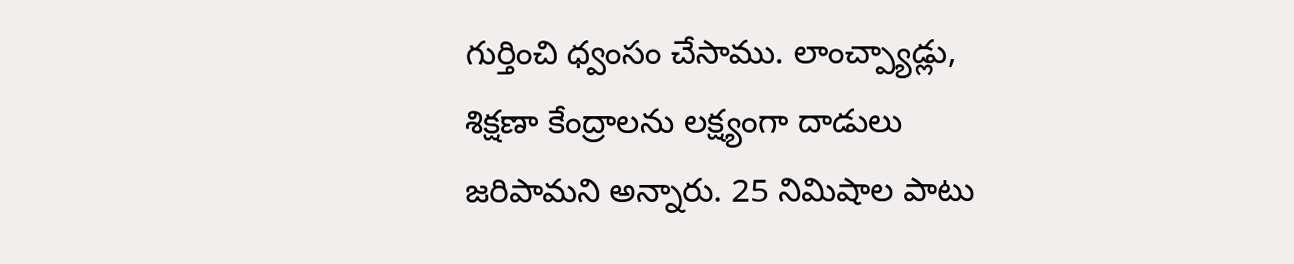గుర్తించి ధ్వంసం చేసాము. లాంచ్ప్యాడ్లు, శిక్షణా కేంద్రాలను లక్ష్యంగా దాడులు జరిపామని అన్నారు. 25 నిమిషాల పాటు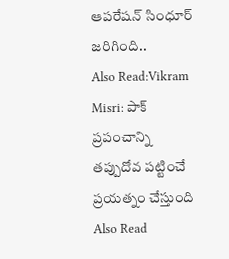ఆపరేషన్ సింధూర్ జరిగింది..
Also Read:Vikram Misri: పాక్ ప్రపంచాన్ని తప్పుదోవ పట్టించే ప్రయత్నం చేస్తుంది
Also Read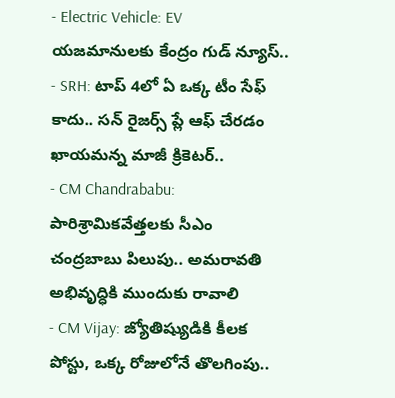- Electric Vehicle: EV యజమానులకు కేంద్రం గుడ్ న్యూస్..
- SRH: టాప్ 4లో ఏ ఒక్క టీం సేఫ్ కాదు.. సన్ రైజర్స్ ప్లే ఆఫ్ చేరడం ఖాయమన్న మాజీ క్రికెటర్..
- CM Chandrababu: పారిశ్రామికవేత్తలకు సీఎం చంద్రబాబు పిలుపు.. అమరావతి అభివృద్ధికి ముందుకు రావాలి
- CM Vijay: జ్యోతిష్యుడికి కీలక పోస్టు, ఒక్క రోజులోనే తొలగింపు..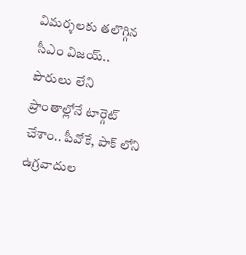విమర్శలకు తలొగ్గిన సీఎం విజయ్..
పౌరులు లేని ప్రాంతాల్లోనే టార్గెట్ చేశాం.. పీవోకే, పాక్ లోని ఉగ్రవాదుల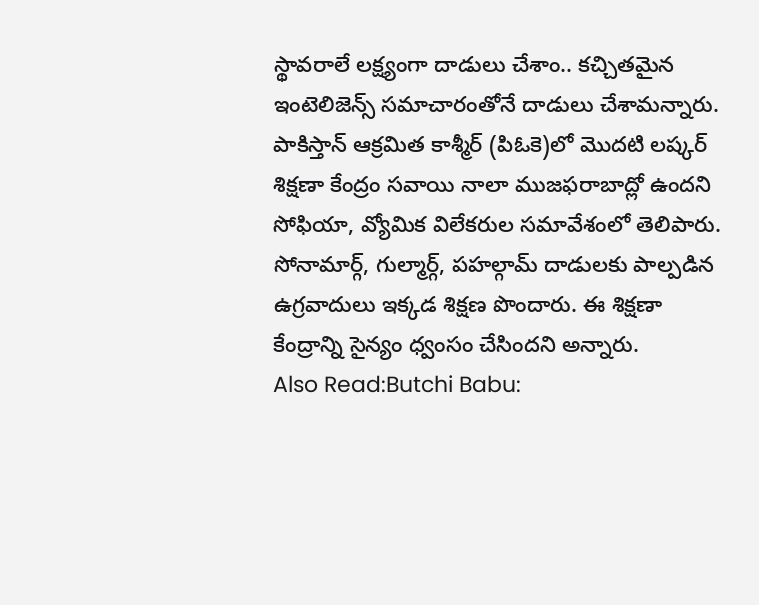స్థావరాలే లక్ష్యంగా దాడులు చేశాం.. కచ్చితమైన ఇంటెలిజెన్స్ సమాచారంతోనే దాడులు చేశామన్నారు. పాకిస్తాన్ ఆక్రమిత కాశ్మీర్ (పిఓకె)లో మొదటి లష్కర్ శిక్షణా కేంద్రం సవాయి నాలా ముజఫరాబాద్లో ఉందని సోఫియా, వ్యోమిక విలేకరుల సమావేశంలో తెలిపారు. సోనామార్గ్, గుల్మార్గ్, పహల్గామ్ దాడులకు పాల్పడిన ఉగ్రవాదులు ఇక్కడ శిక్షణ పొందారు. ఈ శిక్షణా కేంద్రాన్ని సైన్యం ధ్వంసం చేసిందని అన్నారు.
Also Read:Butchi Babu: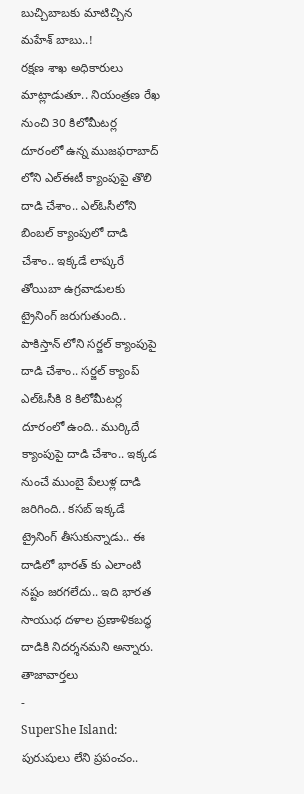బుచ్చిబాబకు మాటిచ్చిన మహేశ్ బాబు..!
రక్షణ శాఖ అధికారులు మాట్లాడుతూ.. నియంత్రణ రేఖ నుంచి 30 కిలోమీటర్ల దూరంలో ఉన్న ముజఫరాబాద్ లోని ఎల్ఈటీ క్యాంపుపై తొలి దాడి చేశాం.. ఎల్ఓసీలోని బింబల్ క్యాంపులో దాడి చేశాం.. ఇక్కడే లాష్కరే తోయిబా ఉగ్రవాడులకు ట్రైనింగ్ జరుగుతుంది.. పాకిస్తాన్ లోని సర్జల్ క్యాంపుపై దాడి చేశాం.. సర్జల్ క్యాంప్ ఎల్ఓసీకి 8 కిలోమీటర్ల దూరంలో ఉంది.. ముర్కిదే క్యాంపుపై దాడి చేశాం.. ఇక్కడ నుంచే ముంబై పేలుళ్ల దాడి జరిగింది.. కసబ్ ఇక్కడే ట్రైనింగ్ తీసుకున్నాడు.. ఈ దాడిలో భారత్ కు ఎలాంటి నష్టం జరగలేదు.. ఇది భారత సాయుధ దళాల ప్రణాళికబద్ధ దాడికి నిదర్శనమని అన్నారు.
తాజావార్తలు
-
SuperShe Island: పురుషులు లేని ప్రపంచం..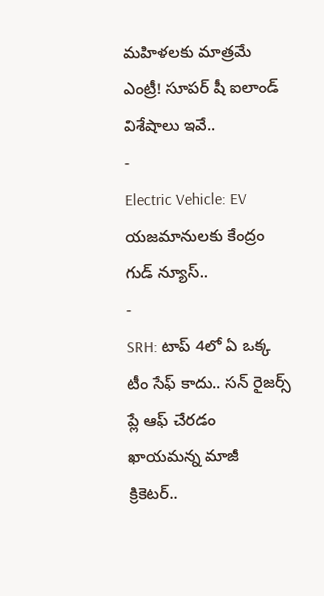మహిళలకు మాత్రమే ఎంట్రీ! సూపర్ షీ ఐలాండ్ విశేషాలు ఇవే..
-
Electric Vehicle: EV యజమానులకు కేంద్రం గుడ్ న్యూస్..
-
SRH: టాప్ 4లో ఏ ఒక్క టీం సేఫ్ కాదు.. సన్ రైజర్స్ ప్లే ఆఫ్ చేరడం ఖాయమన్న మాజీ క్రికెటర్..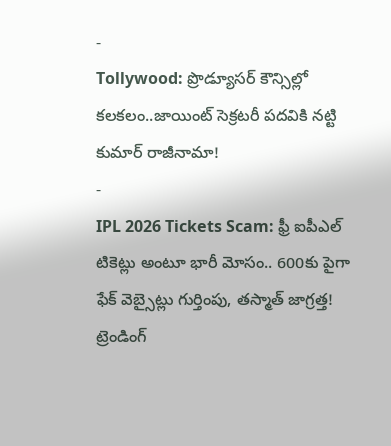-
Tollywood: ప్రొడ్యూసర్ కౌన్సిల్లో కలకలం..జాయింట్ సెక్రటరీ పదవికి నట్టి కుమార్ రాజీనామా!
-
IPL 2026 Tickets Scam: ఫ్రీ ఐపీఎల్ టికెట్లు అంటూ భారీ మోసం.. 600కు పైగా ఫేక్ వెబ్సైట్లు గుర్తింపు, తస్మాత్ జాగ్రత్త!
ట్రెండింగ్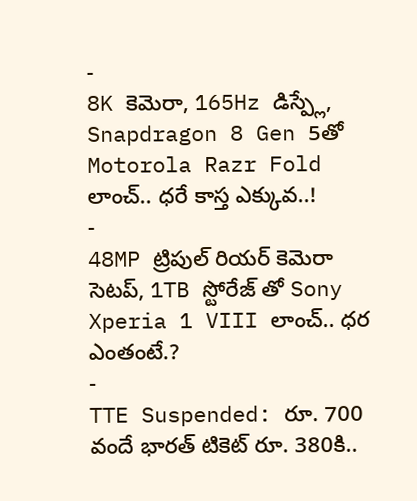-
8K కెమెరా, 165Hz డిస్ప్లే, Snapdragon 8 Gen 5తో Motorola Razr Fold లాంచ్.. ధరే కాస్త ఎక్కువ..!
-
48MP ట్రిపుల్ రియర్ కెమెరా సెటప్, 1TB స్టోరేజ్ తో Sony Xperia 1 VIII లాంచ్.. ధర ఎంతంటే.?
-
TTE Suspended: రూ. 700 వందే భారత్ టికెట్ రూ. 380కి..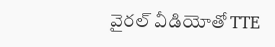వైరల్ వీడియోతో TTE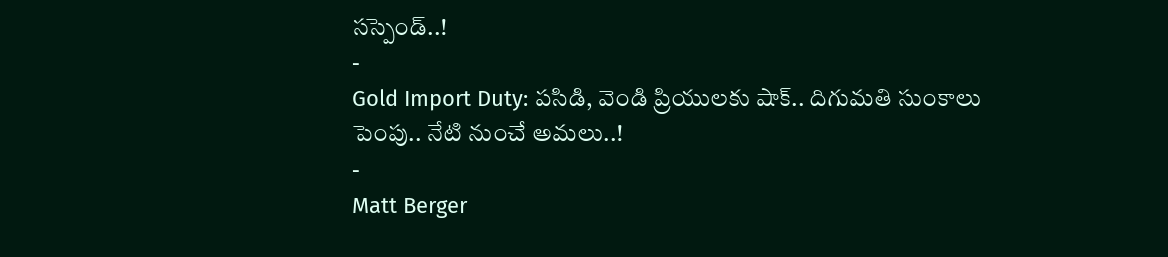సస్పెండ్..!
-
Gold Import Duty: పసిడి, వెండి ప్రియులకు షాక్.. దిగుమతి సుంకాలు పెంపు.. నేటి నుంచే అమలు..!
-
Matt Berger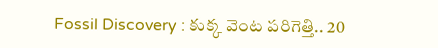Fossil Discovery : కుక్క వెంట పరిగెత్తి.. 20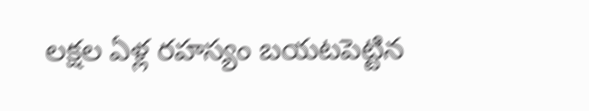లక్షల ఏళ్ల రహస్యం బయటపెట్టిన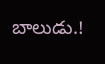బాలుడు.!